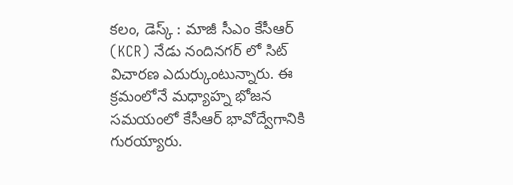కలం, డెస్క్ : మాజీ సీఎం కేసీఆర్ (KCR) నేడు నందినగర్ లో సిట్ విచారణ ఎదుర్కుంటున్నారు. ఈ క్రమంలోనే మధ్యాహ్న భోజన సమయంలో కేసీఆర్ భావోద్వేగానికి గురయ్యారు.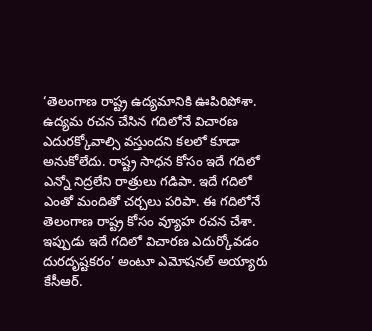‘తెలంగాణ రాష్ట్ర ఉద్యమానికి ఊపిరిపోశా. ఉద్యమ రచన చేసిన గదిలోనే విచారణ ఎదురక్కోవాల్సి వస్తుందని కలలో కూడా అనుకోలేదు. రాష్ట్ర సాధన కోసం ఇదే గదిలో ఎన్నో నిద్రలేని రాత్రులు గడిపా. ఇదే గదిలో ఎంతో మందితో చర్చలు పరిపా. ఈ గదిలోనే తెలంగాణ రాష్ట్ర కోసం వ్యూహ రచన చేశా. ఇప్పుడు ఇదే గదిలో విచారణ ఎదుర్కోవడం దురదృష్టకరం’ అంటూ ఎమోషనల్ అయ్యారు కేసీఆర్.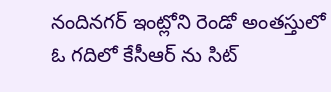నందినగర్ ఇంట్లోని రెండో అంతస్తులో ఓ గదిలో కేసీఆర్ ను సిట్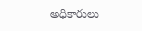అధికారులు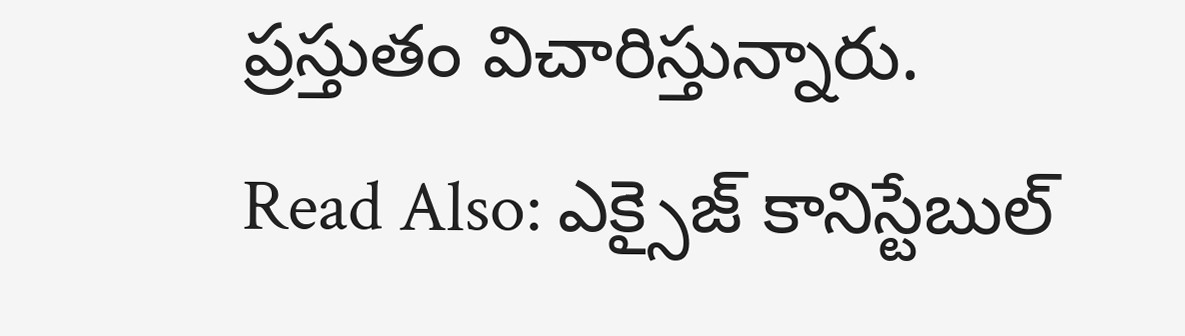ప్రస్తుతం విచారిస్తున్నారు.
Read Also: ఎక్సైజ్ కానిస్టేబుల్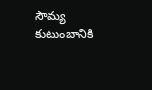సౌమ్య కుటుంబానికి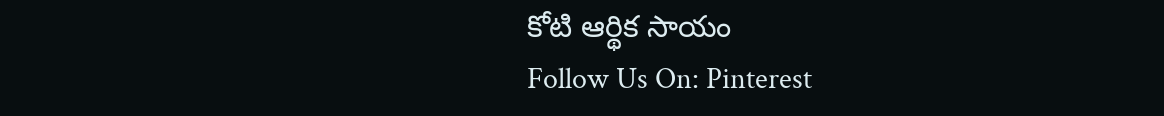కోటి ఆర్థిక సాయం
Follow Us On: Pinterest